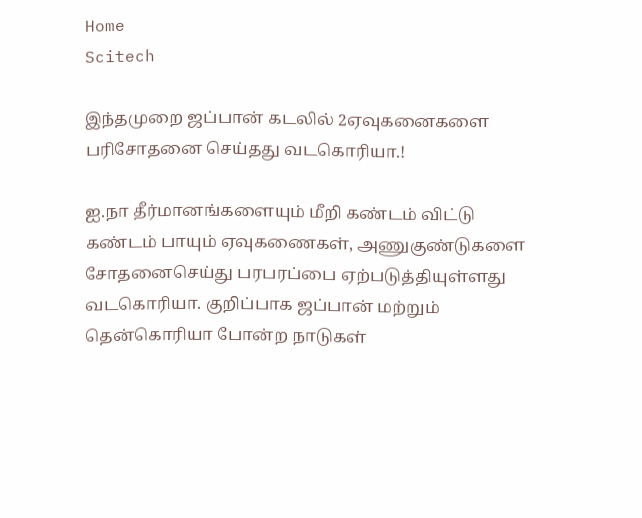Home
Scitech

இந்தமுறை ஜப்பான் கடலில் 2ஏவுகனைகளை பரிசோதனை செய்தது வடகொரியா.!

ஐ.நா தீர்மானங்களையும் மீறி கண்டம் விட்டு கண்டம் பாயும் ஏவுகணைகள், அணுகுண்டுகளை சோதனைசெய்து பரபரப்பை ஏற்படுத்தியுள்ளது வடகொரியா. குறிப்பாக ஜப்பான் மற்றும் தென்கொரியா போன்ற நாடுகள்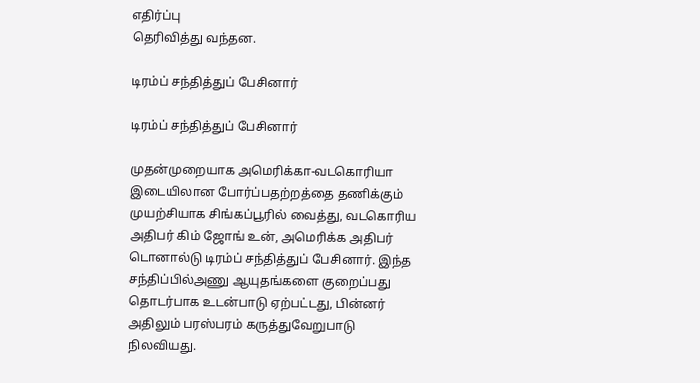எதிர்ப்பு
தெரிவித்து வந்தன.

டிரம்ப் சந்தித்துப் பேசினார்

டிரம்ப் சந்தித்துப் பேசினார்

முதன்முறையாக அமெரிக்கா-வடகொரியா இடையிலான போர்ப்பதற்றத்தை தணிக்கும் முயற்சியாக சிங்கப்பூரில் வைத்து, வடகொரிய அதிபர் கிம் ஜோங் உன், அமெரிக்க அதிபர் டொனால்டு டிரம்ப் சந்தித்துப் பேசினார். இந்த சந்திப்பில்அணு ஆயுதங்களை குறைப்பது தொடர்பாக உடன்பாடு ஏற்பட்டது, பின்னர் அதிலும் பரஸ்பரம் கருத்துவேறுபாடு நிலவியது.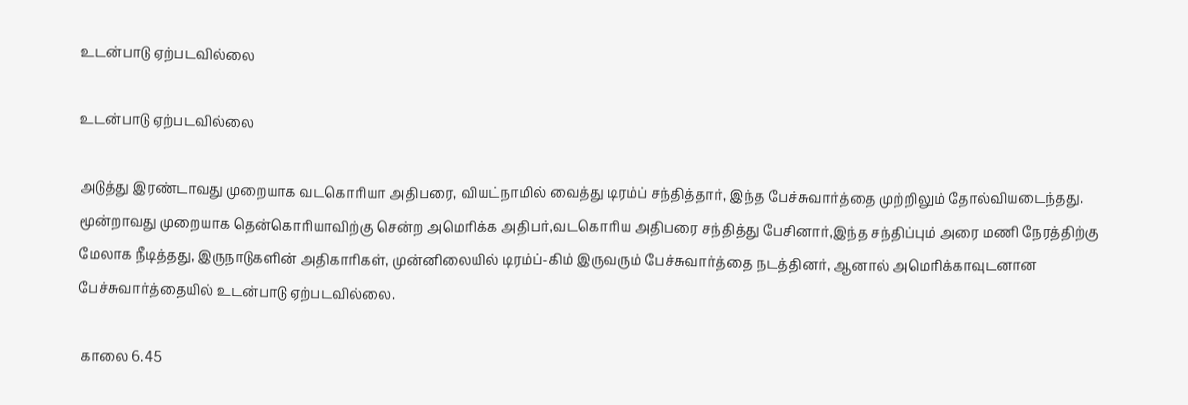உடன்பாடு ஏற்படவில்லை

உடன்பாடு ஏற்படவில்லை

அடுத்து இரண்டாவது முறையாக வடகொரியா அதிபரை, வியட்நாமில் வைத்து டிரம்ப் சந்தித்தார், இந்த பேச்சுவார்த்தை முற்றிலும் தோல்வியடைந்தது. மூன்றாவது முறையாக தென்கொரியாவிற்கு சென்ற அமெரிக்க அதிபர்,வடகொரிய அதிபரை சந்தித்து பேசினார்,இந்த சந்திப்பும் அரை மணி நேரத்திற்கு மேலாக நீடித்தது, இருநாடுகளின் அதிகாரிகள், முன்னிலையில் டிரம்ப்-கிம் இருவரும் பேச்சுவார்த்தை நடத்தினர், ஆனால் அமெரிக்காவுடனான பேச்சுவார்த்தையில் உடன்பாடு ஏற்படவில்லை.

 காலை 6.45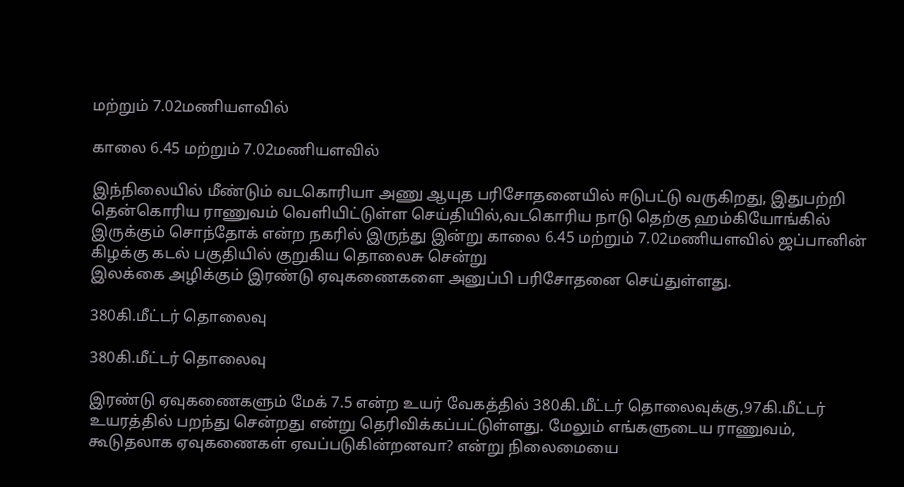மற்றும் 7.02மணியளவில்

காலை 6.45 மற்றும் 7.02மணியளவில்

இந்நிலையில் மீண்டும் வடகொரியா அணு ஆயுத பரிசோதனையில் ஈடுபட்டு வருகிறது, இதுபற்றி தென்கொரிய ராணுவம் வெளியிட்டுள்ள செய்தியில்,வடகொரிய நாடு தெற்கு ஹம்கியோங்கில் இருக்கும் சொந்தோக் என்ற நகரில் இருந்து இன்று காலை 6.45 மற்றும் 7.02மணியளவில் ஜப்பானின் கிழக்கு கடல் பகுதியில் குறுகிய தொலைசு சென்று
இலக்கை அழிக்கும் இரண்டு ஏவுகணைகளை அனுப்பி பரிசோதனை செய்துள்ளது.

380கி.மீட்டர் தொலைவு

380கி.மீட்டர் தொலைவு

இரண்டு ஏவுகணைகளும் மேக் 7.5 என்ற உயர் வேகத்தில் 380கி.மீட்டர் தொலைவுக்கு,97கி.மீட்டர் உயரத்தில் பறந்து சென்றது என்று தெரிவிக்கப்பட்டுள்ளது. மேலும் எங்களுடைய ராணுவம், கூடுதலாக ஏவுகணைகள் ஏவப்படுகின்றனவா? என்று நிலைமையை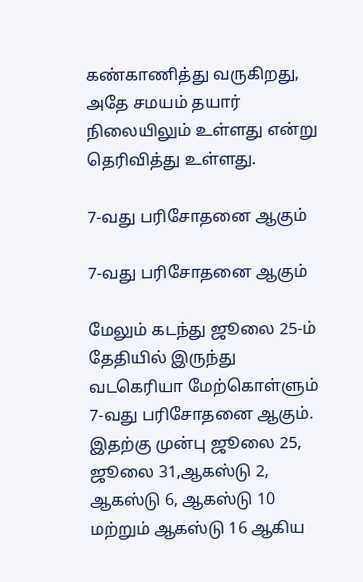கண்காணித்து வருகிறது, அதே சமயம் தயார் நிலையிலும் உள்ளது என்று தெரிவித்து உள்ளது.

7-வது பரிசோதனை ஆகும்

7-வது பரிசோதனை ஆகும்

மேலும் கடந்து ஜூலை 25-ம் தேதியில் இருந்து வடகெரியா மேற்கொள்ளும் 7-வது பரிசோதனை ஆகும். இதற்கு முன்பு ஜூலை 25, ஜூலை 31,ஆகஸ்டு 2, ஆகஸ்டு 6, ஆகஸ்டு 10 மற்றும் ஆகஸ்டு 16 ஆகிய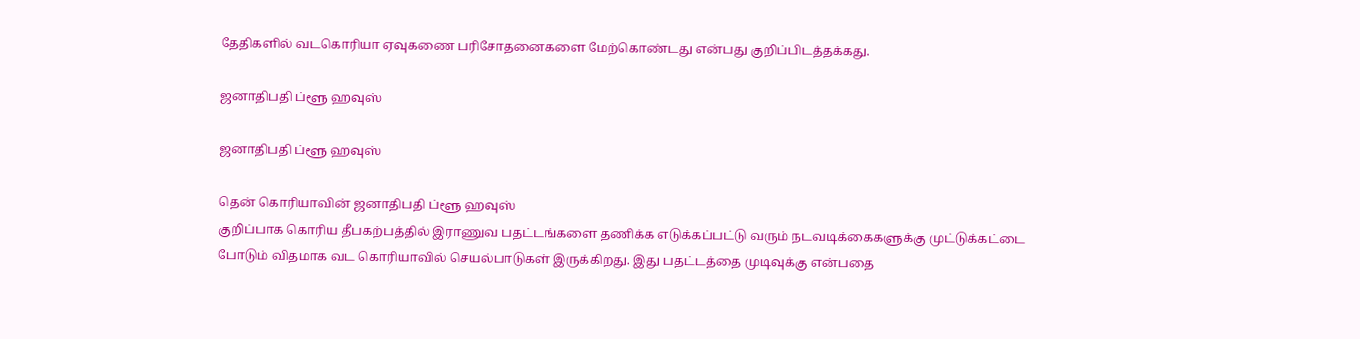தேதிகளில் வடகொரியா ஏவுகணை பரிசோதனைகளை மேற்கொண்டது என்பது குறிப்பிடத்தக்கது.

ஜனாதிபதி ப்ளூ ஹவுஸ்

ஜனாதிபதி ப்ளூ ஹவுஸ்

தென் கொரியாவின் ஜனாதிபதி ப்ளூ ஹவுஸ்
குறிப்பாக கொரிய தீபகற்பத்தில் இராணுவ பதட்டங்களை தணிக்க எடுக்கப்பட்டு வரும் நடவடிக்கைகளுக்கு முட்டுக்கட்டை போடும் விதமாக வட கொரியாவில் செயல்பாடுகள் இருக்கிறது. இது பதட்டத்தை முடிவுக்கு என்பதை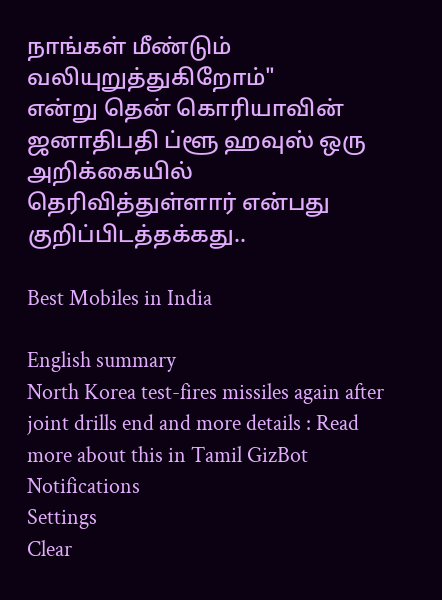நாங்கள் மீண்டும் வலியுறுத்துகிறோம்"
என்று தென் கொரியாவின் ஜனாதிபதி ப்ளூ ஹவுஸ் ஒரு அறிக்கையில் தெரிவித்துள்ளார் என்பது குறிப்பிடத்தக்கது..

Best Mobiles in India

English summary
North Korea test-fires missiles again after joint drills end and more details : Read more about this in Tamil GizBot
Notifications
Settings
Clear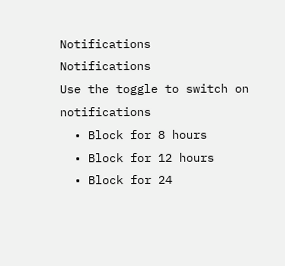Notifications
Notifications
Use the toggle to switch on notifications
  • Block for 8 hours
  • Block for 12 hours
  • Block for 24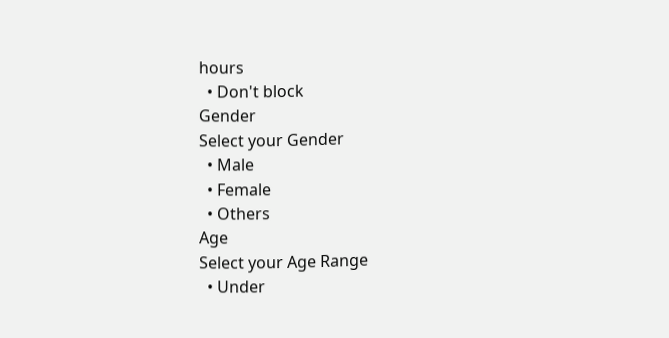hours
  • Don't block
Gender
Select your Gender
  • Male
  • Female
  • Others
Age
Select your Age Range
  • Under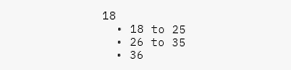18
  • 18 to 25
  • 26 to 35
  • 36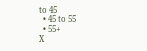to 45
  • 45 to 55
  • 55+
X